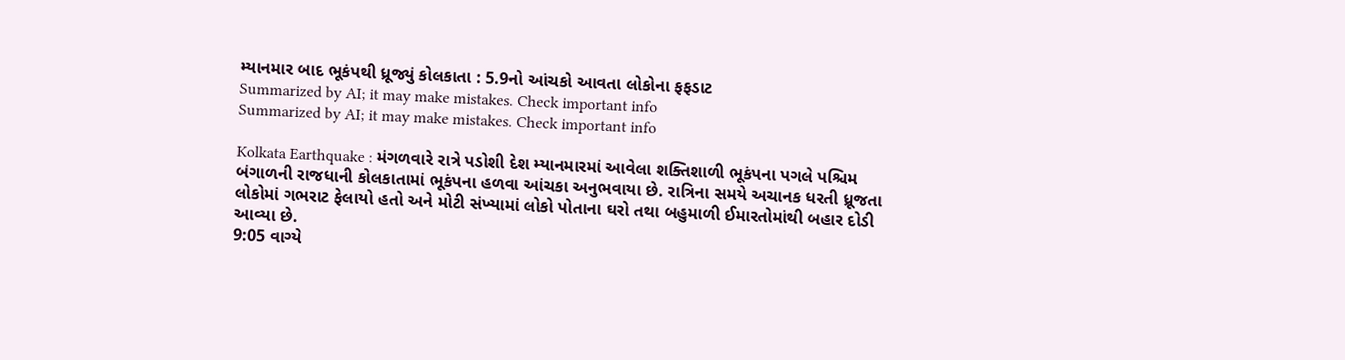મ્યાનમાર બાદ ભૂકંપથી ધ્રૂજ્યું કોલકાતા : 5.9નો આંચકો આવતા લોકોના ફફડાટ
Summarized by AI; it may make mistakes. Check important info
Summarized by AI; it may make mistakes. Check important info

Kolkata Earthquake : મંગળવારે રાત્રે પડોશી દેશ મ્યાનમારમાં આવેલા શક્તિશાળી ભૂકંપના પગલે પશ્ચિમ બંગાળની રાજધાની કોલકાતામાં ભૂકંપના હળવા આંચકા અનુભવાયા છે. રાત્રિના સમયે અચાનક ધરતી ધ્રૂજતા લોકોમાં ગભરાટ ફેલાયો હતો અને મોટી સંખ્યામાં લોકો પોતાના ઘરો તથા બહુમાળી ઈમારતોમાંથી બહાર દોડી આવ્યા છે.
9:05 વાગ્યે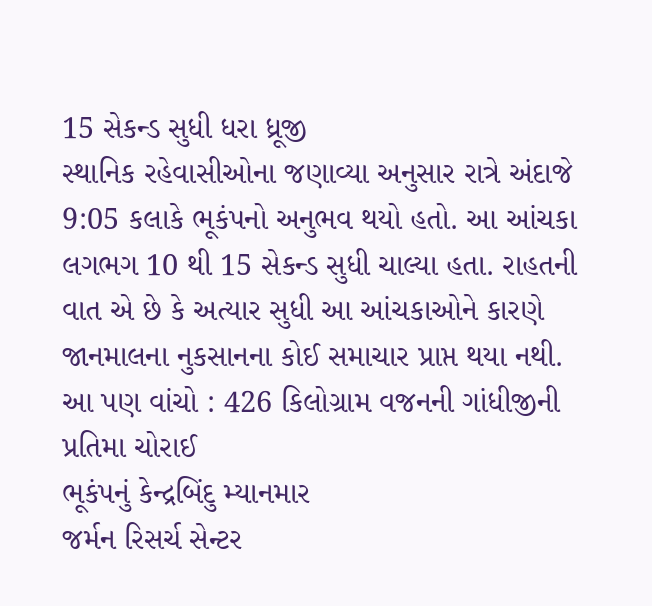15 સેકન્ડ સુધી ધરા ધ્રૂજી
સ્થાનિક રહેવાસીઓના જણાવ્યા અનુસાર રાત્રે અંદાજે 9:05 કલાકે ભૂકંપનો અનુભવ થયો હતો. આ આંચકા લગભગ 10 થી 15 સેકન્ડ સુધી ચાલ્યા હતા. રાહતની વાત એ છે કે અત્યાર સુધી આ આંચકાઓને કારણે જાનમાલના નુકસાનના કોઈ સમાચાર પ્રાપ્ત થયા નથી.
આ પણ વાંચો : 426 કિલોગ્રામ વજનની ગાંધીજીની પ્રતિમા ચોરાઈ
ભૂકંપનું કેન્દ્રબિંદુ મ્યાનમાર
જર્મન રિસર્ચ સેન્ટર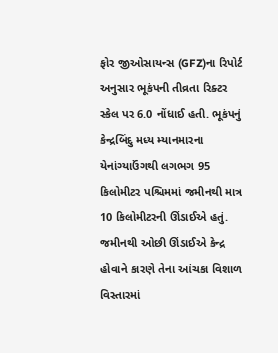ફોર જીઓસાયન્સ (GFZ)ના રિપોર્ટ અનુસાર ભૂકંપની તીવ્રતા રિક્ટર સ્કેલ પર 6.0 નોંધાઈ હતી. ભૂકંપનું કેન્દ્રબિંદુ મધ્ય મ્યાનમારના યેનાંગ્યાઉંગથી લગભગ 95 કિલોમીટર પશ્ચિમમાં જમીનથી માત્ર 10 કિલોમીટરની ઊંડાઈએ હતું. જમીનથી ઓછી ઊંડાઈએ કેન્દ્ર હોવાને કારણે તેના આંચકા વિશાળ વિસ્તારમાં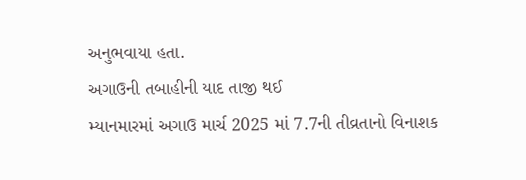અનુભવાયા હતા.
અગાઉની તબાહીની યાદ તાજી થઈ
મ્યાનમારમાં અગાઉ માર્ચ 2025 માં 7.7ની તીવ્રતાનો વિનાશક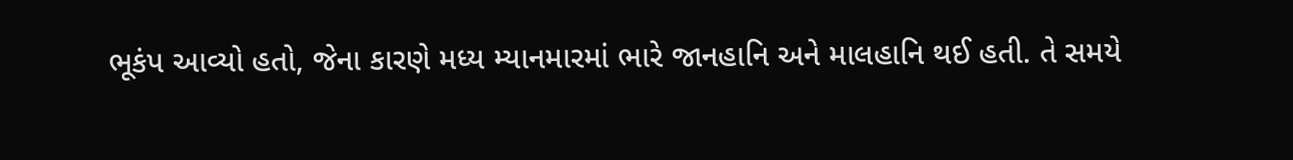ભૂકંપ આવ્યો હતો, જેના કારણે મધ્ય મ્યાનમારમાં ભારે જાનહાનિ અને માલહાનિ થઈ હતી. તે સમયે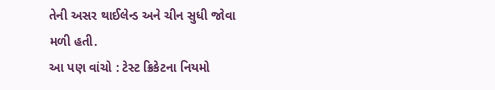તેની અસર થાઈલેન્ડ અને ચીન સુધી જોવા મળી હતી.
આ પણ વાંચો : ટેસ્ટ ક્રિકેટના નિયમો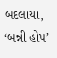બદલાયા, ‘બન્ની હોપ’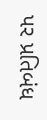પર પ્રતિબંધ